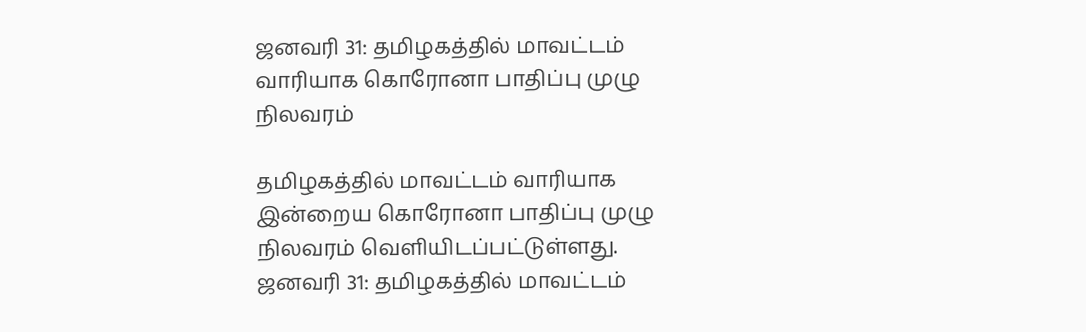ஜனவரி 31: தமிழகத்தில் மாவட்டம் வாரியாக கொரோனா பாதிப்பு முழு நிலவரம்

தமிழகத்தில் மாவட்டம் வாரியாக இன்றைய கொரோனா பாதிப்பு முழு நிலவரம் வெளியிடப்பட்டுள்ளது.
ஜனவரி 31: தமிழகத்தில் மாவட்டம்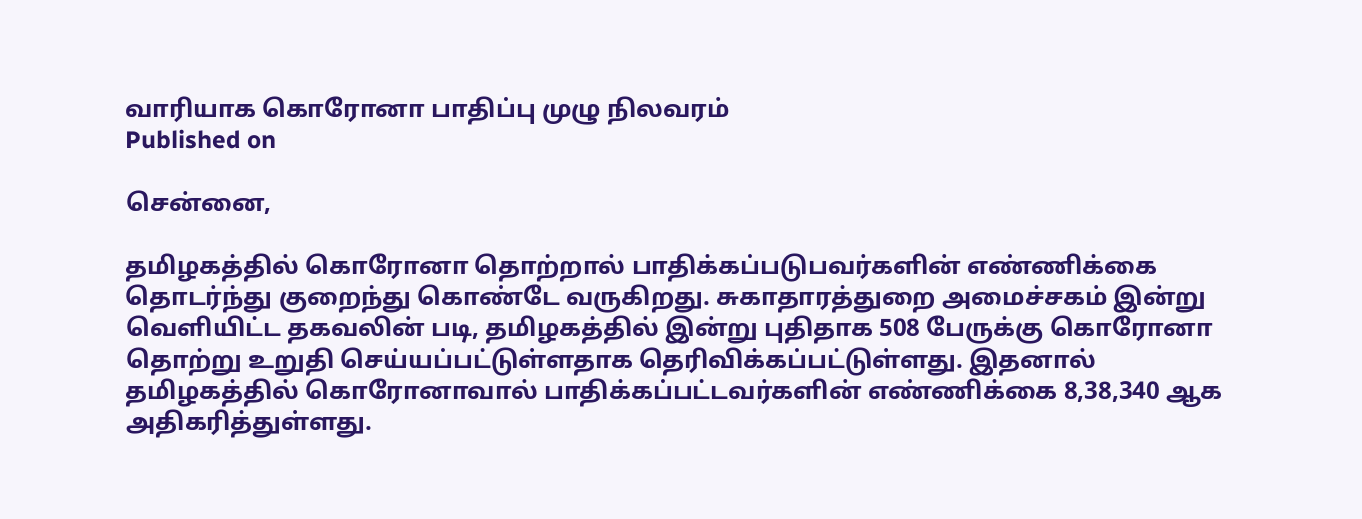வாரியாக கொரோனா பாதிப்பு முழு நிலவரம்
Published on

சென்னை,

தமிழகத்தில் கொரோனா தொற்றால் பாதிக்கப்படுபவர்களின் எண்ணிக்கை தொடர்ந்து குறைந்து கொண்டே வருகிறது. சுகாதாரத்துறை அமைச்சகம் இன்று வெளியிட்ட தகவலின் படி, தமிழகத்தில் இன்று புதிதாக 508 பேருக்கு கொரோனா தொற்று உறுதி செய்யப்பட்டுள்ளதாக தெரிவிக்கப்பட்டுள்ளது. இதனால் தமிழகத்தில் கொரோனாவால் பாதிக்கப்பட்டவர்களின் எண்ணிக்கை 8,38,340 ஆக அதிகரித்துள்ளது.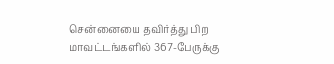சென்னையை தவிர்த்து பிற மாவட்டங்களில் 367-பேருக்கு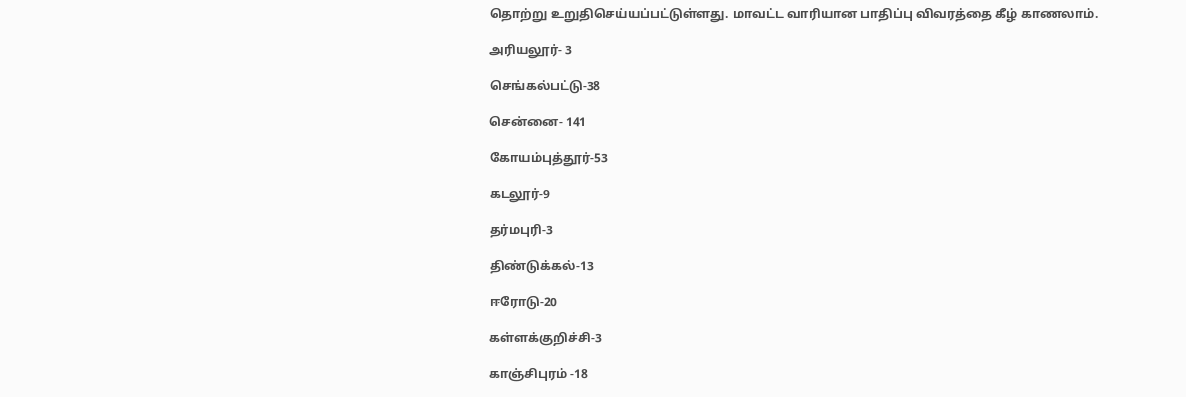தொற்று உறுதிசெய்யப்பட்டுள்ளது. மாவட்ட வாரியான பாதிப்பு விவரத்தை கீழ் காணலாம்.

அரியலூர்- 3

செங்கல்பட்டு-38

சென்னை- 141

கோயம்புத்தூர்-53

கடலூர்-9

தர்மபுரி-3

திண்டுக்கல்-13

ஈரோடு-20

கள்ளக்குறிச்சி-3

காஞ்சிபுரம் -18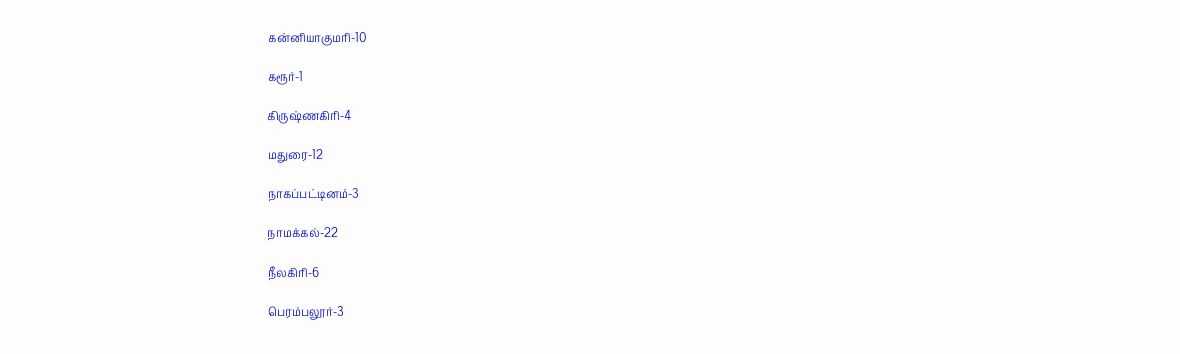கன்னியாகுமரி-10

கரூர்-1

கிருஷ்ணகிரி-4

மதுரை-12

நாகப்பட்டினம்-3

நாமக்கல்-22

நீலகிரி-6

பெரம்பலூர்-3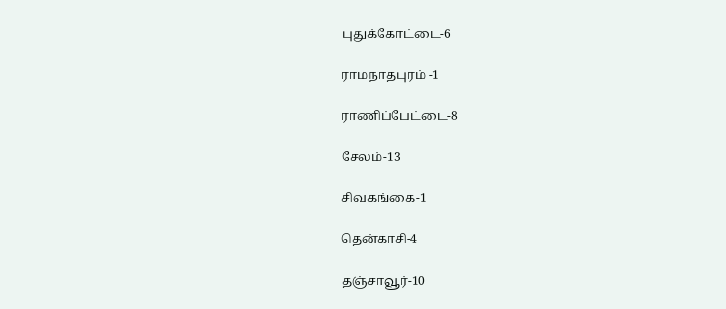புதுக்கோட்டை-6

ராமநாதபுரம் -1

ராணிப்பேட்டை-8

சேலம்-13

சிவகங்கை-1

தென்காசி-4

தஞ்சாவூர்-10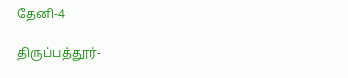தேனி-4

திருப்பத்தூர்-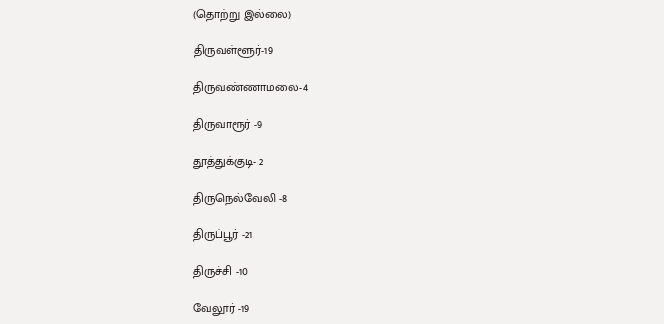(தொற்று இல்லை)

திருவள்ளூர்-19

திருவண்ணாமலை-4

திருவாரூர் -9

தூத்துக்குடி- 2

திருநெல்வேலி -8

திருப்பூர் -21

திருச்சி -10

வேலூர் -19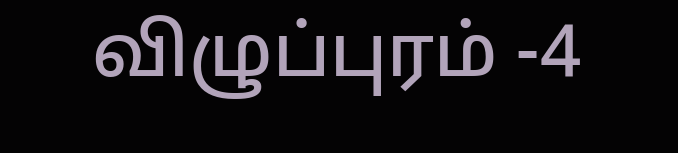விழுப்புரம் -4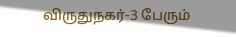விருதுநகர்-3 பேரும்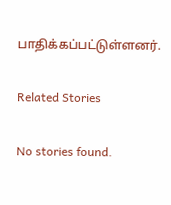பாதிக்கப்பட்டுள்ளனர்.

Related Stories

No stories found.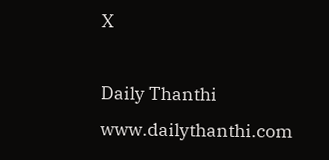X

Daily Thanthi
www.dailythanthi.com